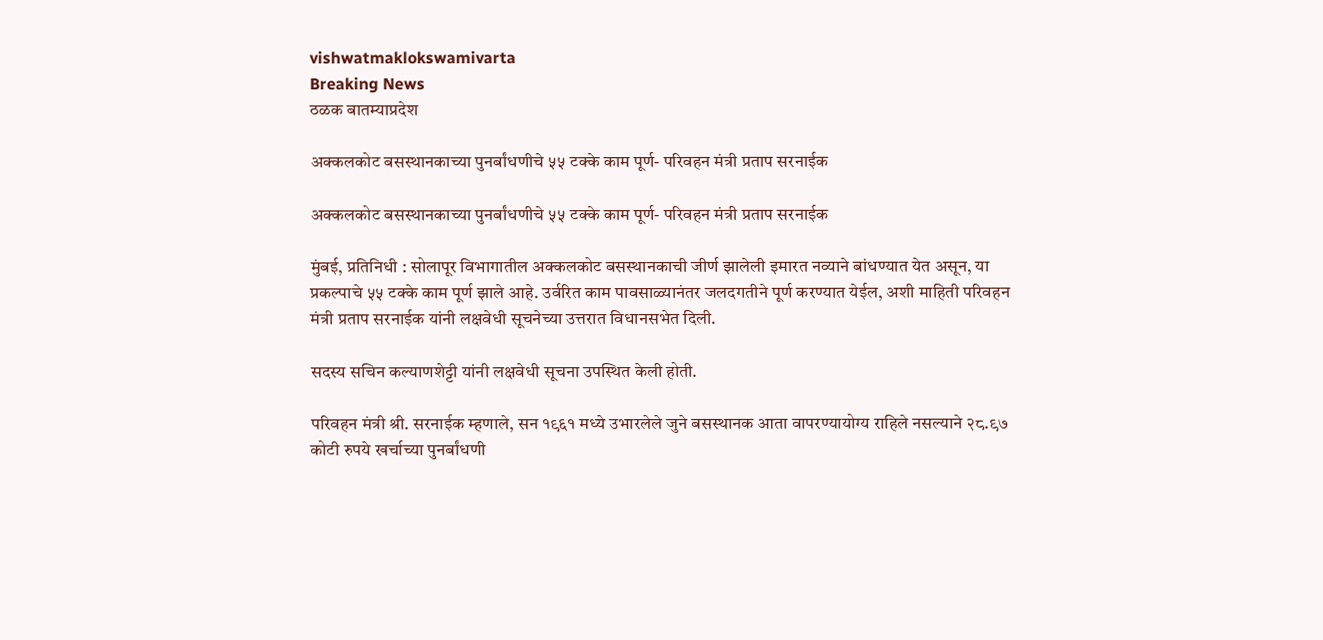vishwatmaklokswamivarta
Breaking News
ठळक बातम्याप्रदेश

अक्कलकोट बसस्थानकाच्या पुनर्बांधणीचे ५५ टक्के काम पूर्ण- परिवहन मंत्री प्रताप सरनाईक

अक्कलकोट बसस्थानकाच्या पुनर्बांधणीचे ५५ टक्के काम पूर्ण- परिवहन मंत्री प्रताप सरनाईक

मुंबई, प्रतिनिधी : सोलापूर विभागातील अक्कलकोट बसस्थानकाची जीर्ण झालेली इमारत नव्याने बांधण्यात येत असून, या प्रकल्पाचे ५५ टक्के काम पूर्ण झाले आहे. उर्वरित काम पावसाळ्यानंतर जलदगतीने पूर्ण करण्यात येईल, अशी माहिती परिवहन मंत्री प्रताप सरनाईक यांनी लक्षवेधी सूचनेच्या उत्तरात विधानसभेत दिली.

सदस्य सचिन कल्याणशेट्टी यांनी लक्षवेधी सूचना उपस्थित केली होती.

परिवहन मंत्री श्री. सरनाईक म्हणाले, सन १९६१ मध्ये उभारलेले जुने बसस्थानक आता वापरण्यायोग्य राहिले नसल्याने २८.९७ कोटी रुपये खर्चाच्या पुनर्बांधणी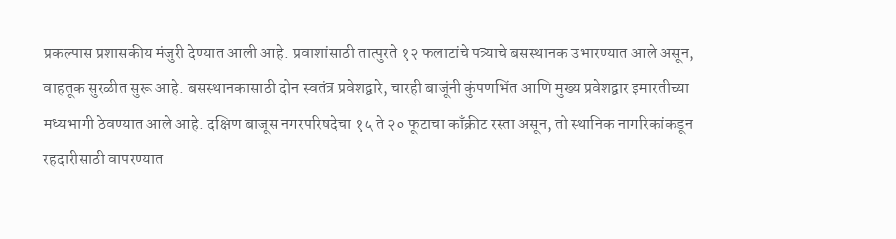प्रकल्पास प्रशासकीय मंजुरी देण्यात आली आहे. प्रवाशांसाठी तात्पुरते १२ फलाटांचे पत्र्याचे बसस्थानक उभारण्यात आले असून, वाहतूक सुरळीत सुरू आहे. बसस्थानकासाठी दोन स्वतंत्र प्रवेशद्वारे, चारही बाजूंनी कुंपणभिंत आणि मुख्य प्रवेशद्वार इमारतीच्या मध्यभागी ठेवण्यात आले आहे. दक्षिण बाजूस नगरपरिषदेचा १५ ते २० फूटाचा काँक्रीट रस्ता असून, तो स्थानिक नागरिकांकडून रहदारीसाठी वापरण्यात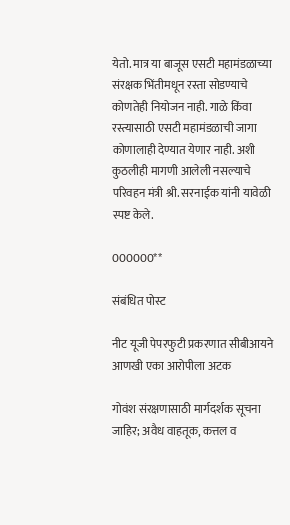येतो. मात्र या बाजूस एसटी महामंडळाच्या संरक्षक भिंतीमधून रस्ता सोडण्याचे कोणतेही नियोजन नाही. गाळे किंवा रस्त्यासाठी एसटी महामंडळाची जागा कोणालाही देण्यात येणार नाही. अशी कुठलीही मागणी आलेली नसल्याचे परिवहन मंत्री श्री. सरनाईक यांनी यावेळी स्पष्ट केले.

000000**

संबंधित पोस्ट

नीट यूजी पेपरफुटी प्रकरणात सीबीआयने आणखी एका आरोपीला अटक

गोवंश संरक्षणासाठी मार्गदर्शक सूचना जाहिर; अवैध वाहतूक, कत्तल व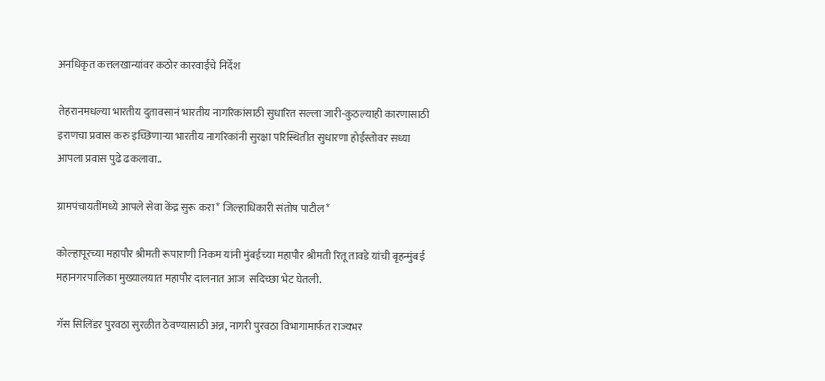अनधिकृत कत्तलखान्यांवर कठोर कारवाईचे निर्देश

तेहरानमधल्या भारतीय दुतावसानं भारतीय नागरिकांसाठी सुधारित सल्ला जारी-कुठल्याही कारणासाठी इराणचा प्रवास करु इच्छिणाऱ्या भारतीय नागरिकांनी सुरक्षा परिस्थितीत सुधारणा होईस्तोवर सध्या आपला प्रवास पुढे ढकलावा..

ग्रामपंचायतींमध्ये आपले सेवा केंद्र सुरू करा* जिल्हाधिकारी संतोष पाटील*

कोल्हापूरच्या महापौर श्रीमती रूपाराणी निकम यांनी मुंबईच्या महापौर श्रीमती रितू तावडे यांची बृहन्मुंबई महानगरपालिका मुख्यालयात महापौर दालनात आज  सदिच्छा भेट घेतली.

गॅस सिलिंडर पुरवठा सुरळीत ठेवण्यासाठी अन्न, नागरी पुरवठा विभागामार्फत राज्यभर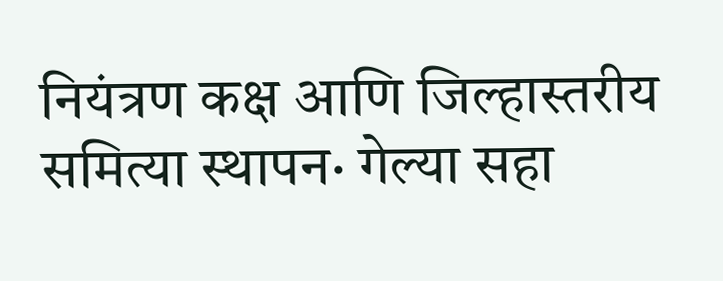नियंत्रण कक्ष आणि जिल्हास्तरीय समित्या स्थापन· गेल्या सहा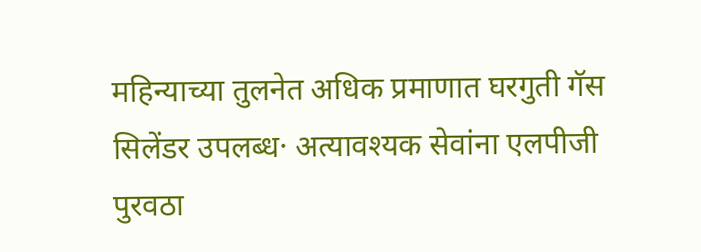महिन्याच्या तुलनेत अधिक प्रमाणात घरगुती गॅस सिलेंडर उपलब्ध· अत्यावश्यक सेवांना एलपीजी पुरवठा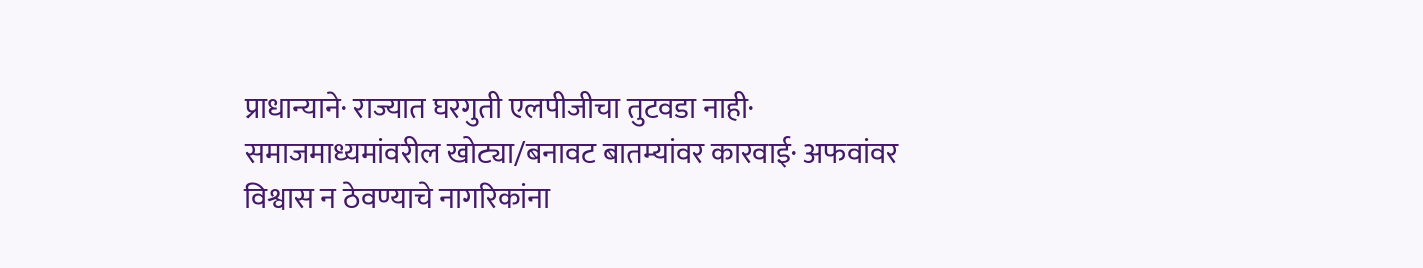प्राधान्याने· राज्यात घरगुती एलपीजीचा तुटवडा नाही· समाजमाध्यमांवरील खोट्या/बनावट बातम्यांवर कारवाई· अफवांवर विश्वास न ठेवण्याचे नागरिकांना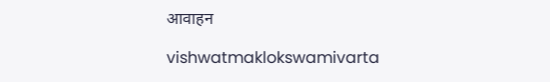आवाहन

vishwatmaklokswamivarta